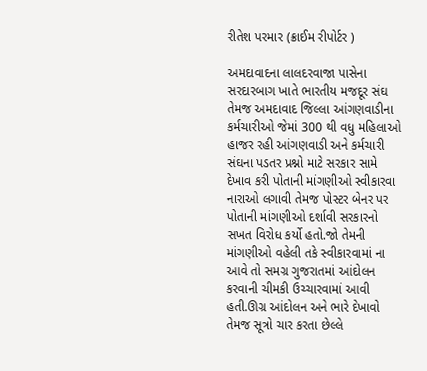રીતેશ પરમાર (ક્રાઈમ રીપોર્ટર )

અમદાવાદના લાલદરવાજા પાસેના સરદારબાગ ખાતે ભારતીય મજદૂર સંઘ તેમજ અમદાવાદ જિલ્લા આંગણવાડીના કર્મચારીઓ જેમાં 300 થી વધુ મહિલાઓ હાજર રહી આંગણવાડી અને કર્મચારી સંઘના પડતર પ્રશ્નો માટે સરકાર સામે દેખાવ કરી પોતાની માંગણીઓ સ્વીકારવા નારાઓ લગાવી તેમજ પોસ્ટર બેનર પર પોતાની માંગણીઓ દર્શાવી સરકારનો સખત વિરોધ કર્યો હતો.જો તેમની માંગણીઓ વહેલી તકે સ્વીકારવામાં ના આવે તો સમગ્ર ગુજરાતમાં આંદોલન કરવાની ચીમકી ઉચ્ચારવામાં આવી હતી.ઊગ્ર આંદોલન અને ભારે દેખાવો તેમજ સૂત્રો ચાર કરતા છેલ્લે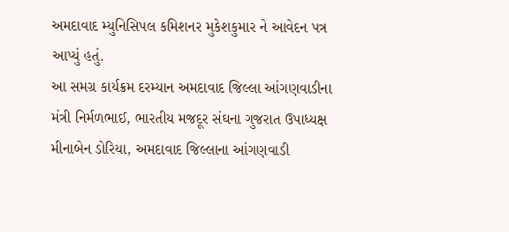અમદાવાદ મ્યુનિસિપલ કમિશનર મુકેશકુમાર ને આવેદન પત્ર આપ્યું હતું.
આ સમગ્ર કાર્યક્રમ દરમ્યાન અમદાવાદ જિલ્લા આંગણવાડીના મંત્રી નિર્મળભાઈ, ભારતીય મજદૂર સંઘના ગુજરાત ઉપાધ્યક્ષ મીનાબેન ડોરિયા, અમદાવાદ જિલ્લાના આંગણવાડી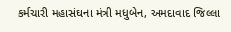કર્મચારી મહાસંઘના મંત્રી મધુબેન, અમદાવાદ જિલ્લા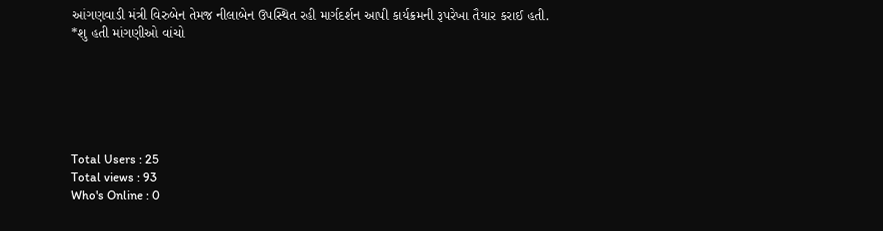આંગણવાડી મંત્રી વિરુબેન તેમજ નીલાબેન ઉપસ્થિત રહી માર્ગદર્શન આપી કાર્યક્રમની રૂપરેખા તૈયાર કરાઈ હતી.
*શુ હતી માંગણીઓ વાંચો






Total Users : 25
Total views : 93
Who's Online : 0